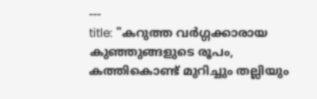---
title: "കറുത്ത വർഗ്ഗക്കാരായ കുഞ്ഞുങ്ങളുടെ രൂപം, കത്തികൊണ്ട് മുറിച്ചും തല്ലിയും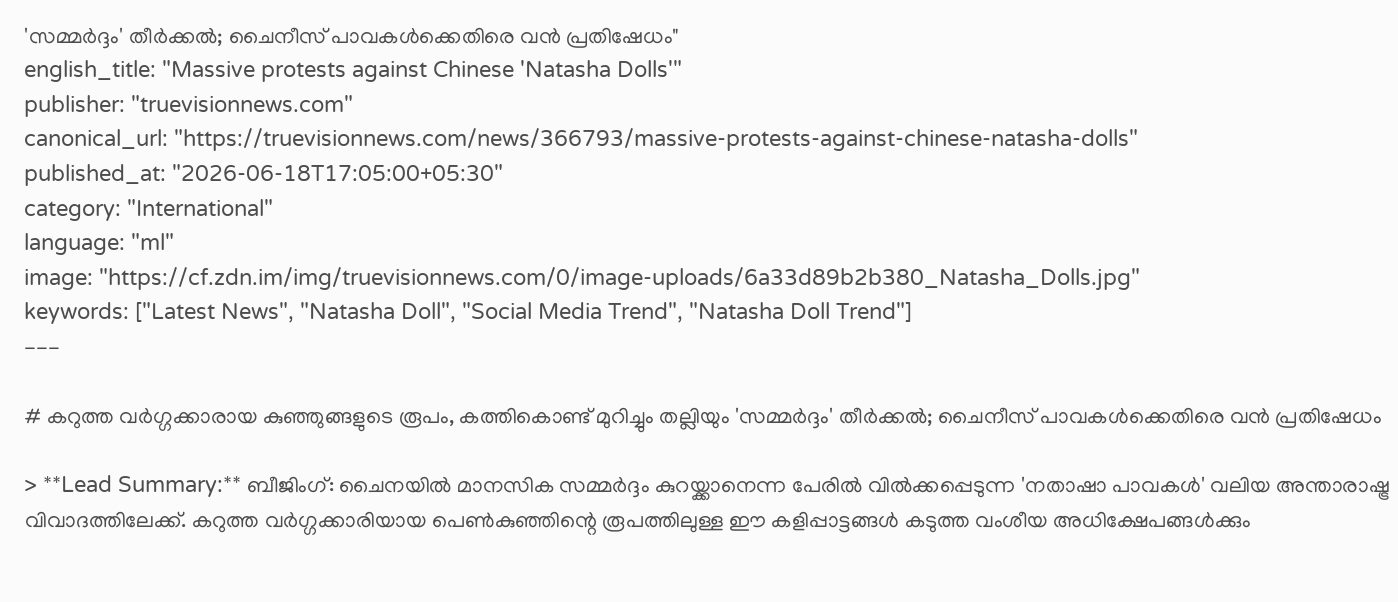'സമ്മർദ്ദം' തീർക്കൽ; ചൈനീസ് പാവകൾക്കെതിരെ വൻ പ്രതിഷേധം"
english_title: "Massive protests against Chinese 'Natasha Dolls'"
publisher: "truevisionnews.com"
canonical_url: "https://truevisionnews.com/news/366793/massive-protests-against-chinese-natasha-dolls"
published_at: "2026-06-18T17:05:00+05:30"
category: "International"
language: "ml"
image: "https://cf.zdn.im/img/truevisionnews.com/0/image-uploads/6a33d89b2b380_Natasha_Dolls.jpg"
keywords: ["Latest News", "Natasha Doll", "Social Media Trend", "Natasha Doll Trend"]
---

# കറുത്ത വർഗ്ഗക്കാരായ കുഞ്ഞുങ്ങളുടെ രൂപം, കത്തികൊണ്ട് മുറിച്ചും തല്ലിയും 'സമ്മർദ്ദം' തീർക്കൽ; ചൈനീസ് പാവകൾക്കെതിരെ വൻ പ്രതിഷേധം

> **Lead Summary:** ബീജിംഗ്: ചൈനയിൽ മാനസിക സമ്മർദ്ദം കുറയ്ക്കാനെന്ന പേരിൽ വിൽക്കപ്പെടുന്ന 'നതാഷാ പാവകൾ' വലിയ അന്താരാഷ്ട്ര വിവാദത്തിലേക്ക്. കറുത്ത വർഗ്ഗക്കാരിയായ പെൺകുഞ്ഞിന്റെ രൂപത്തിലുള്ള ഈ കളിപ്പാട്ടങ്ങൾ കടുത്ത വംശീയ അധിക്ഷേപങ്ങൾക്കും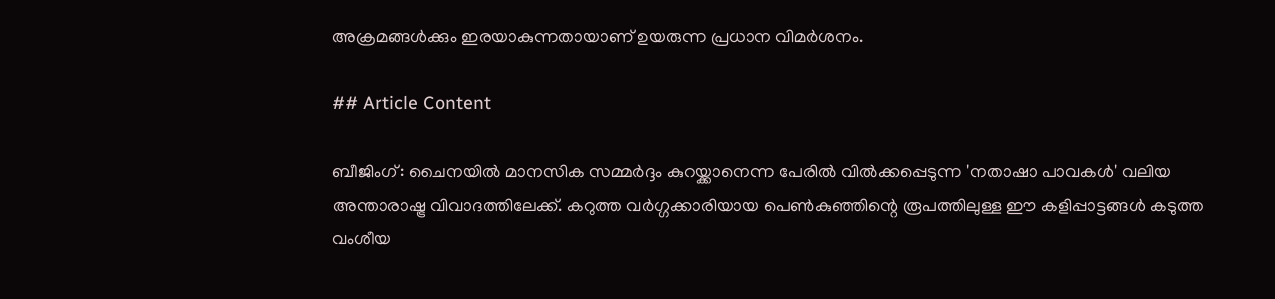അക്രമങ്ങൾക്കും ഇരയാകുന്നതായാണ് ഉയരുന്ന പ്രധാന വിമർശനം.

## Article Content

ബീജിംഗ്: ചൈനയിൽ മാനസിക സമ്മർദ്ദം കുറയ്ക്കാനെന്ന പേരിൽ വിൽക്കപ്പെടുന്ന 'നതാഷാ പാവകൾ' വലിയ അന്താരാഷ്ട്ര വിവാദത്തിലേക്ക്. കറുത്ത വർഗ്ഗക്കാരിയായ പെൺകുഞ്ഞിന്റെ രൂപത്തിലുള്ള ഈ കളിപ്പാട്ടങ്ങൾ കടുത്ത വംശീയ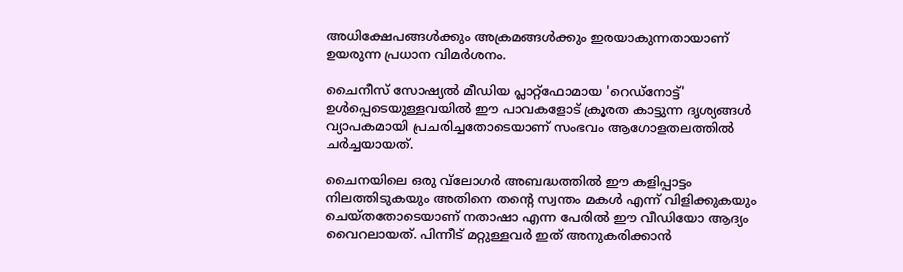അധിക്ഷേപങ്ങൾക്കും അക്രമങ്ങൾക്കും ഇരയാകുന്നതായാണ് ഉയരുന്ന പ്രധാന വിമർശനം.

ചൈനീസ് സോഷ്യൽ മീഡിയ പ്ലാറ്റ്‌ഫോമായ 'റെഡ്‌നോട്ട്' ഉൾപ്പെടെയുള്ളവയിൽ ഈ പാവകളോട് ക്രൂരത കാട്ടുന്ന ദൃശ്യങ്ങൾ വ്യാപകമായി പ്രചരിച്ചതോടെയാണ് സംഭവം ആഗോളതലത്തിൽ ചർച്ചയായത്.

ചൈനയിലെ ഒരു വ്‌ലോഗര്‍ അബദ്ധത്തില്‍ ഈ കളിപ്പാട്ടം നിലത്തിടുകയും അതിനെ തന്റെ സ്വന്തം മകള്‍ എന്ന് വിളിക്കുകയും ചെയ്തതോടെയാണ് നതാഷാ എന്ന പേരില്‍ ഈ വീഡിയോ ആദ്യം വൈറലായത്. പിന്നീട് മറ്റുള്ളവര്‍ ഇത് അനുകരിക്കാന്‍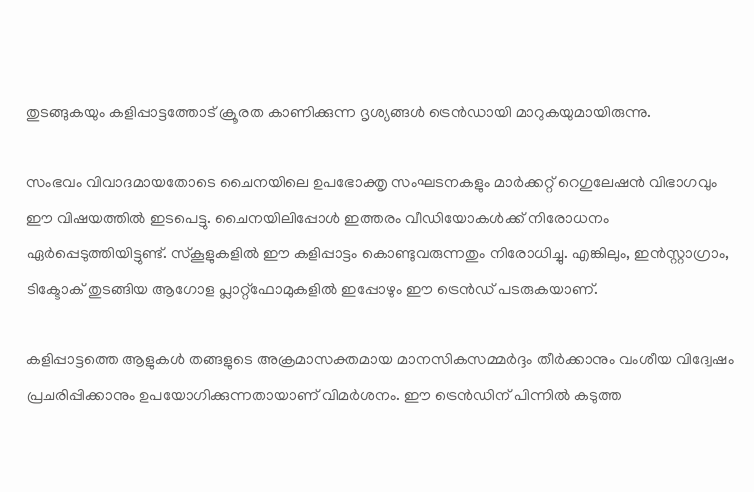തുടങ്ങുകയും കളിപ്പാട്ടത്തോട് ക്രൂരത കാണിക്കുന്ന ദൃശ്യങ്ങള്‍ ട്രെന്‍ഡായി മാറുകയുമായിരുന്നു.

സംഭവം വിവാദമായതോടെ ചൈനയിലെ ഉപഭോക്തൃ സംഘടനകളും മാര്‍ക്കറ്റ് റെഗുലേഷന്‍ വിഭാഗവും ഈ വിഷയത്തില്‍ ഇടപെട്ടു. ചൈനയിലിപ്പോള്‍ ഇത്തരം വീഡിയോകള്‍ക്ക് നിരോധനം ഏര്‍പ്പെടുത്തിയിട്ടുണ്ട്. സ്‌കൂളുകളില്‍ ഈ കളിപ്പാട്ടം കൊണ്ടുവരുന്നതും നിരോധിച്ചു. എങ്കിലും, ഇന്‍സ്റ്റാഗ്രാം, ടിക്ടോക് തുടങ്ങിയ ആഗോള പ്ലാറ്റ്ഫോമുകളില്‍ ഇപ്പോഴും ഈ ട്രെന്‍ഡ് പടരുകയാണ്.

കളിപ്പാട്ടത്തെ ആളുകള്‍ തങ്ങളുടെ അക്രമാസക്തമായ മാനസികസമ്മര്‍ദ്ദം തീര്‍ക്കാനും വംശീയ വിദ്വേഷം പ്രചരിപ്പിക്കാനും ഉപയോഗിക്കുന്നതായാണ് വിമര്‍ശനം. ഈ ട്രെന്‍ഡിന് പിന്നില്‍ കടുത്ത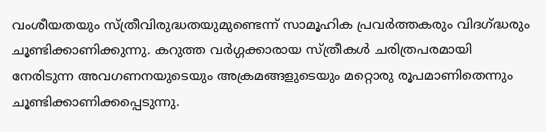വംശീയതയും സ്ത്രീവിരുദ്ധതയുമുണ്ടെന്ന് സാമൂഹിക പ്രവര്‍ത്തകരും വിദഗ്ദ്ധരും ചൂണ്ടിക്കാണിക്കുന്നു. കറുത്ത വര്‍ഗ്ഗക്കാരായ സ്ത്രീകള്‍ ചരിത്രപരമായി നേരിടുന്ന അവഗണനയുടെയും അക്രമങ്ങളുടെയും മറ്റൊരു രൂപമാണിതെന്നും ചൂണ്ടിക്കാണിക്കപ്പെടുന്നു.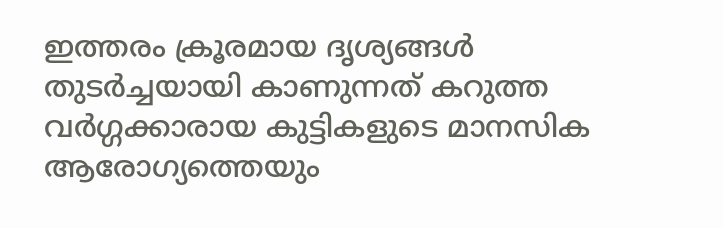ഇത്തരം ക്രൂരമായ ദൃശ്യങ്ങള്‍ തുടര്‍ച്ചയായി കാണുന്നത് കറുത്ത വര്‍ഗ്ഗക്കാരായ കുട്ടികളുടെ മാനസിക ആരോഗ്യത്തെയും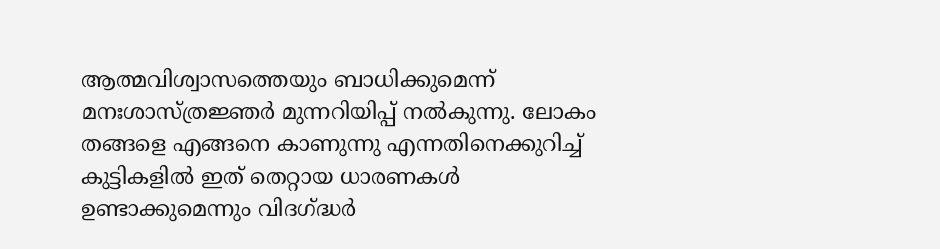ആത്മവിശ്വാസത്തെയും ബാധിക്കുമെന്ന് മനഃശാസ്ത്രജ്ഞര്‍ മുന്നറിയിപ്പ് നല്‍കുന്നു. ലോകം തങ്ങളെ എങ്ങനെ കാണുന്നു എന്നതിനെക്കുറിച്ച് കുട്ടികളില്‍ ഇത് തെറ്റായ ധാരണകള്‍ ഉണ്ടാക്കുമെന്നും വിദഗ്ദ്ധര്‍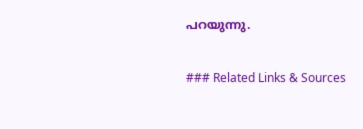പറയുന്നു.

### Related Links & Sources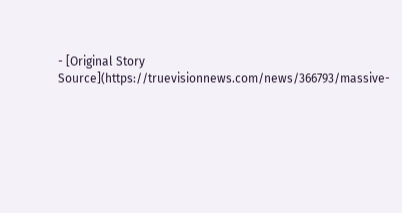- [Original Story Source](https://truevisionnews.com/news/366793/massive-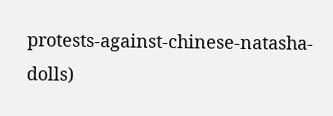protests-against-chinese-natasha-dolls)